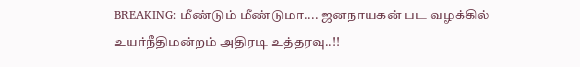BREAKING: மீண்டும் மீண்டுமா.... ஜனநாயகன் பட வழக்கில் உயர்நீதிமன்றம் அதிரடி உத்தரவு..!!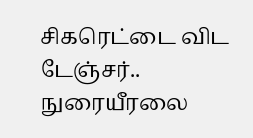சிகரெட்டை விட டேஞ்சர்.. நுரையீரலை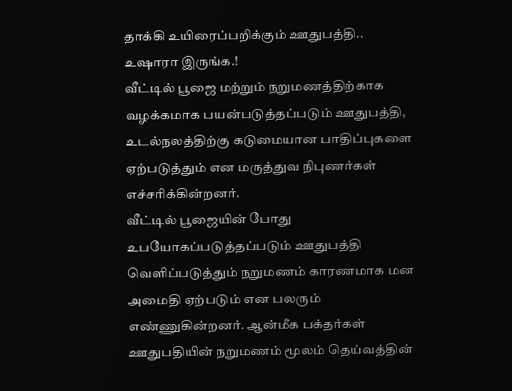தாக்கி உயிரைப்பறிக்கும் ஊதுபத்தி.. உஷாரா இருங்க.!
வீட்டில் பூஜை மற்றும் நறுமணத்திற்காக வழக்கமாக பயன்படுத்தப்படும் ஊதுபத்தி, உடல்நலத்திற்கு கடுமையான பாதிப்புகளை ஏற்படுத்தும் என மருத்துவ நிபுணர்கள் எச்சரிக்கின்றனர்.
வீட்டில் பூஜையின் போது உபயோகப்படுத்தப்படும் ஊதுபத்தி வெளிப்படுத்தும் நறுமணம் காரணமாக மன அமைதி ஏற்படும் என பலரும் எண்ணுகின்றனர். ஆன்மீக பக்தர்கள் ஊதுபதியின் நறுமணம் மூலம் தெய்வத்தின்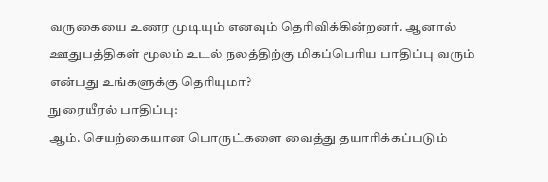வருகையை உணர முடியும் எனவும் தெரிவிக்கின்றனர். ஆனால் ஊதுபத்திகள் மூலம் உடல் நலத்திற்கு மிகப்பெரிய பாதிப்பு வரும் என்பது உங்களுக்கு தெரியுமா?
நுரையீரல் பாதிப்பு:
ஆம். செயற்கையான பொருட்களை வைத்து தயாரிக்கப்படும்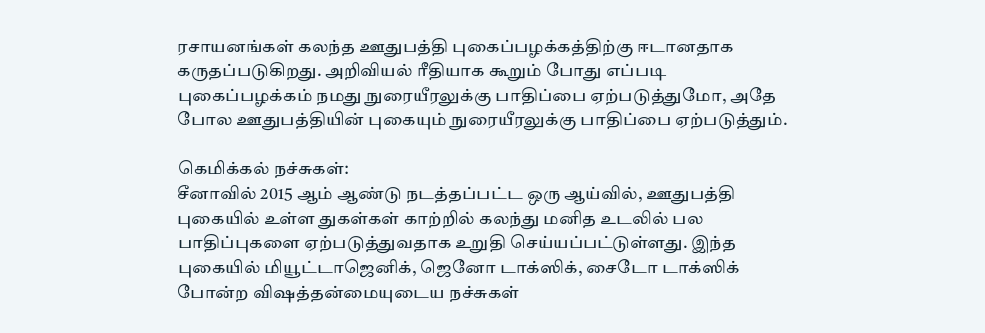ரசாயனங்கள் கலந்த ஊதுபத்தி புகைப்பழக்கத்திற்கு ஈடானதாக கருதப்படுகிறது. அறிவியல் ரீதியாக கூறும் போது எப்படி புகைப்பழக்கம் நமது நுரையீரலுக்கு பாதிப்பை ஏற்படுத்துமோ, அதே போல ஊதுபத்தியின் புகையும் நுரையீரலுக்கு பாதிப்பை ஏற்படுத்தும்.

கெமிக்கல் நச்சுகள்:
சீனாவில் 2015 ஆம் ஆண்டு நடத்தப்பட்ட ஒரு ஆய்வில், ஊதுபத்தி புகையில் உள்ள துகள்கள் காற்றில் கலந்து மனித உடலில் பல பாதிப்புகளை ஏற்படுத்துவதாக உறுதி செய்யப்பட்டுள்ளது. இந்த புகையில் மியூட்டாஜெனிக், ஜெனோ டாக்ஸிக், சைடோ டாக்ஸிக் போன்ற விஷத்தன்மையுடைய நச்சுகள்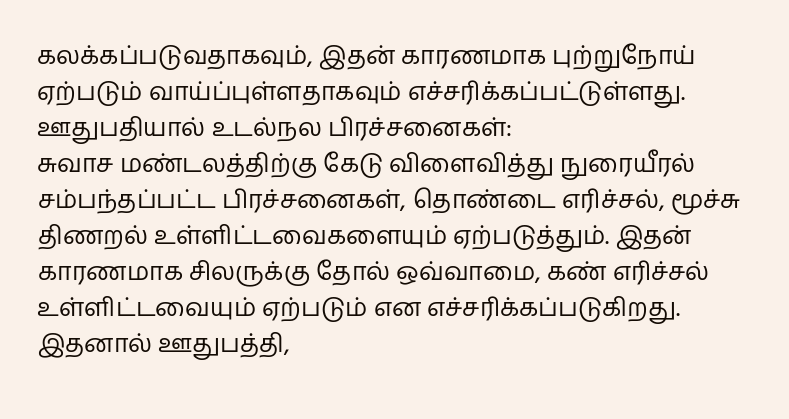கலக்கப்படுவதாகவும், இதன் காரணமாக புற்றுநோய் ஏற்படும் வாய்ப்புள்ளதாகவும் எச்சரிக்கப்பட்டுள்ளது.
ஊதுபதியால் உடல்நல பிரச்சனைகள்:
சுவாச மண்டலத்திற்கு கேடு விளைவித்து நுரையீரல் சம்பந்தப்பட்ட பிரச்சனைகள், தொண்டை எரிச்சல், மூச்சு திணறல் உள்ளிட்டவைகளையும் ஏற்படுத்தும். இதன் காரணமாக சிலருக்கு தோல் ஒவ்வாமை, கண் எரிச்சல் உள்ளிட்டவையும் ஏற்படும் என எச்சரிக்கப்படுகிறது. இதனால் ஊதுபத்தி,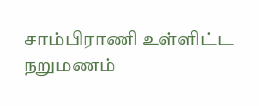சாம்பிராணி உள்ளிட்ட நறுமணம்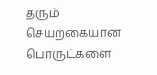தரும் செயற்கையான பொருட்களை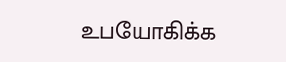உபயோகிக்க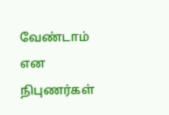வேண்டாம் என நிபுணர்கள்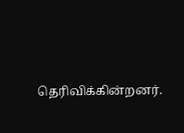தெரிவிக்கின்றனர்.